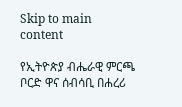Skip to main content

የኢትዮጵያ ብሔራዊ ምርጫ ቦርድ ዋና ሰብሳቢ በሐረሪ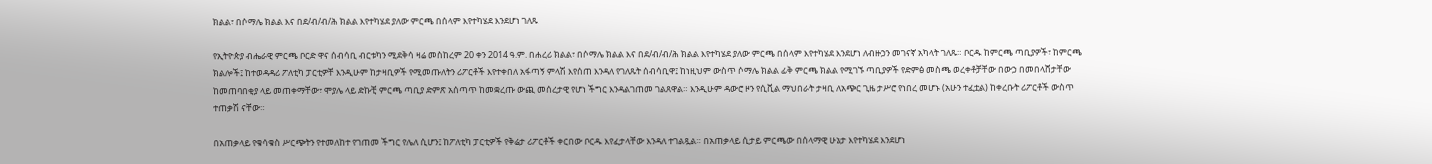ክልል፣ በሶማሌ ክልል እና በደ/ብ/ብ/ሕ ክልል እየተካሄደ ያለው ምርጫ በሰላም እየተካሄደ እንደሆነ ገለጹ

የኢትዮጵያ ብሔራዊ ምርጫ ቦርድ ዋና ሰብሳቢ ብርቱካን ሚደቅሳ ዛሬ መስከረም 20 ቀን 2014 ዓ.ም. በሐረሪ ክልል፣ በሶማሌ ክልል እና በደ/ብ/ብ/ሕ ክልል እየተካሄደ ያለው ምርጫ በሰላም እየተካሄደ እንደሆነ ለብዙኃን መገናኛ አካላት ገለጹ። ቦርዱ ከምርጫ ጣቢያዎች፣ ከምርጫ ክልሎች፤ ከተወዳዳሪ ፖለቲካ ፓርቲዎቸ እንዲሁም ከታዛቢዎች የሚመጡለትን ሪፖርቶች እየተቀበለ አፋጣኝ ምላሽ እየሰጠ እንዳለ የገለጹት ሰብሳቢዋ፤ ከነዚህም ውስጥ ሶማሌ ክልል ፊቅ ምርጫ ክልል የሚገኙ ጣቢያዎች የድምፅ መስጫ ወረቀቶቻቸው በውኃ በመበላሸታቸው ከመጠባበቂያ ላይ መጠቀማቸው፣ ሞያሌ ላይ ድኩቺ ምርጫ ጣቢያ ድምጽ አሰጣጥ ከመቋረጡ ውጪ መሰረታዊ የሆነ ችግር እንዳልገጠመ ገልጸዋል። እንዲሁም ዳውሮ ዞን የሲቪል ማህበራት ታዛቢ ለአጭር ጊዜ ታሥሮ የነበረ መሆኑ (አሁን ተፈቷል) ከቀረቡት ሪፖርቶች ውስጥ ተጠቃሽ ናቸው።

በአጠቃላይ የቁሳቁስ ሥርጭትን የተመለከተ የገጠመ ችግር የሌለ ሲሆን፤ ከፖለቲካ ፓርቲዎች የቅሬታ ሪፖርቶች ቀርበው ቦርዱ እየፈታላቸው እንዳለ ተገልጿል። በአጠቃላይ ሲታይ ምርጫው በሰላማዊ ሁኔታ እየተካሄደ እንደሆነ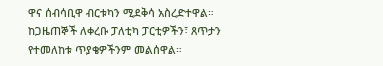ዋና ሰብሳቢዋ ብርቱካን ሚደቅሳ አስረድተዋል። ከጋዜጠኞች ለቀረቡ ፓለቲካ ፓርቲዎችን፣ ጸጥታን የተመለከቱ ጥያቄዎችንም መልሰዋል።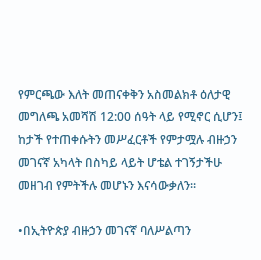የምርጫው እለት መጠናቀቅን አስመልክቶ ዕለታዊ መግለጫ አመሻሽ 12:00 ሰዓት ላይ የሚኖር ሲሆን፤ ከታች የተጠቀሱትን መሥፈርቶች የምታሟሉ ብዙኃን መገናኛ አካላት በስካይ ላይት ሆቴል ተገኝታችሁ መዘገብ የምትችሉ መሆኑን እናሳውቃለን።

•በኢትዮጵያ ብዙኃን መገናኛ ባለሥልጣን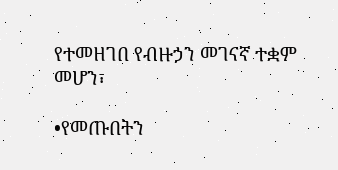የተመዘገበ የብዙኃን መገናኛ ተቋም መሆን፣

•የመጡበትን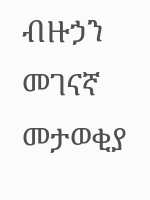ብዙኃን መገናኛ መታወቂያ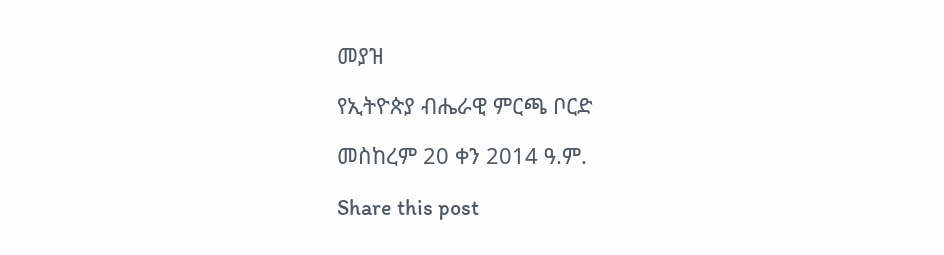መያዝ

የኢትዮጵያ ብሔራዊ ምርጫ ቦርድ

መስከረም 20 ቀን 2014 ዓ.ም.

Share this post